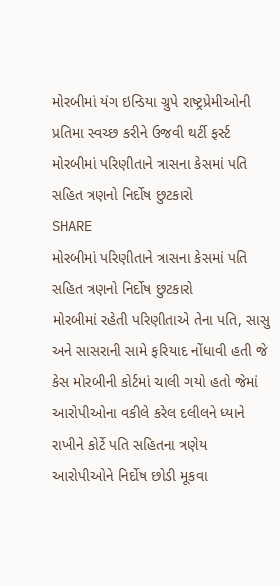મોરબીમાં યંગ ઇન્ડિયા ગ્રુપે રાષ્ટ્રપ્રેમીઓની પ્રતિમા સ્વચ્છ કરીને ઉજવી થર્ટી ફર્સ્ટ
મોરબીમાં પરિણીતાને ત્રાસના કેસમાં પતિ સહિત ત્રણનો નિર્દોષ છુટકારો
SHARE
મોરબીમાં પરિણીતાને ત્રાસના કેસમાં પતિ સહિત ત્રણનો નિર્દોષ છુટકારો
મોરબીમાં રહેતી પરિણીતાએ તેના પતિ, સાસુ અને સાસરાની સામે ફરિયાદ નોંધાવી હતી જે કેસ મોરબીની કોર્ટમાં ચાલી ગયો હતો જેમાં આરોપીઓના વકીલે કરેલ દલીલને ધ્યાને રાખીને કોર્ટે પતિ સહિતના ત્રણેય આરોપીઓને નિર્દોષ છોડી મૂકવા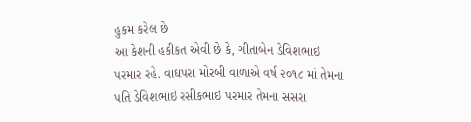હુકમ કરેલ છે
આ કેશની હકીકત એવી છે કે, ગીતાબેન ડેવિશભાઇ પરમાર રહે. વાઘપરા મોરબી વાળાએ વર્ષ ૨૦૧૮ માં તેમના પતિ ડેવિશભાઇ રસીકભાઇ પરમાર તેમના સસરા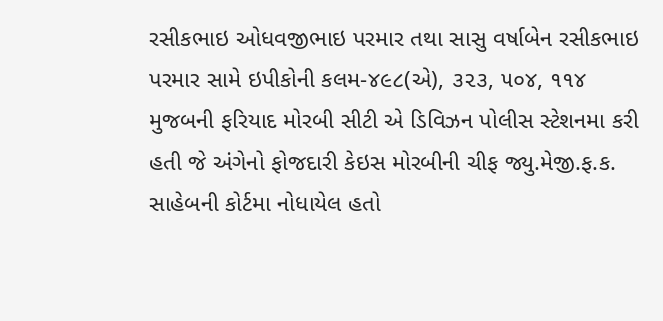રસીકભાઇ ઓધવજીભાઇ પરમાર તથા સાસુ વર્ષાબેન રસીકભાઇ પરમાર સામે ઇપીકોની કલમ-૪૯૮(એ), ૩૨૩, ૫૦૪, ૧૧૪ મુજબની ફરિયાદ મોરબી સીટી એ ડિવિઝન પોલીસ સ્ટેશનમા કરી હતી જે અંગેનો ફોજદારી કેઇસ મોરબીની ચીફ જ્યુ.મેજી.ફ.ક. સાહેબની કોર્ટમા નોધાયેલ હતો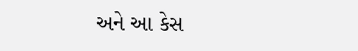અને આ કેસ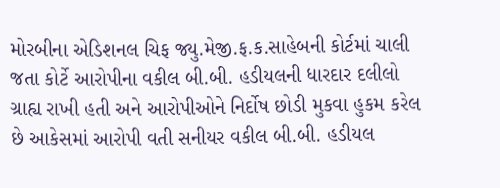મોરબીના એડિશનલ ચિફ જ્યુ.મેજી.ફ.ક.સાહેબની કોર્ટમાં ચાલી જતા કોર્ટે આરોપીના વકીલ બી.બી. હડીયલની ધારદાર દલીલો ગ્રાહ્ય રાખી હતી અને આરોપીઓને નિર્દોષ છોડી મુકવા હુકમ કરેલ છે આકેસમાં આરોપી વતી સનીયર વકીલ બી.બી. હડીયલ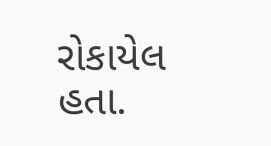રોકાયેલ હતા.